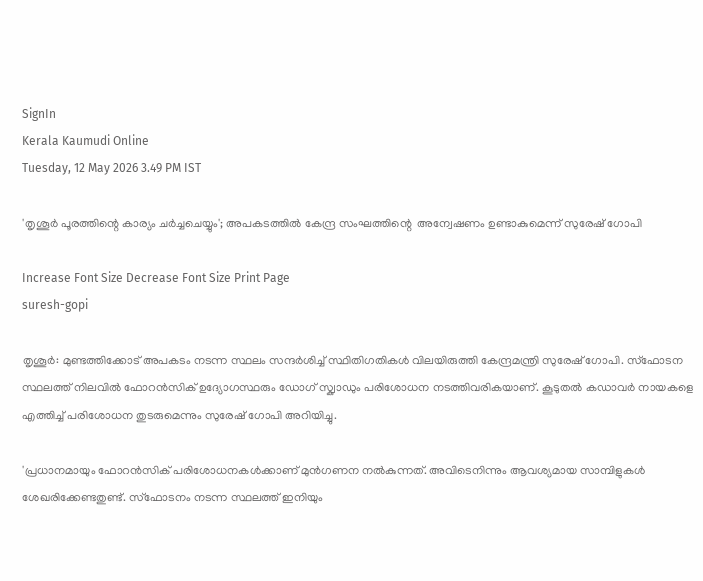SignIn
Kerala Kaumudi Online
Tuesday, 12 May 2026 3.49 PM IST

'തൃശൂർ പൂരത്തിന്റെ കാര്യം ചർച്ചചെയ്യും'; അപകടത്തിൽ കേന്ദ്ര സംഘത്തിന്റെ  അന്വേഷണം ഉണ്ടാകുമെന്ന് സുരേഷ് ഗോപി

Increase Font Size Decrease Font Size Print Page
suresh-gopi

തൃശൂർ: മുണ്ടത്തിക്കോട് അപകടം നടന്ന സ്ഥലം സന്ദർശിച്ച് സ്ഥിതിഗതികൾ വിലയിരുത്തി കേന്ദ്രമന്ത്രി സുരേഷ് ഗോപി. സ്‌ഫോടന സ്ഥലത്ത് നിലവിൽ ഫോറൻസിക് ഉദ്യോഗസ്ഥരും ഡോഗ് സ്ക്വാഡും പരിശോധന നടത്തിവരികയാണ്. കൂടുതൽ കഡാവർ നായകളെ എത്തിച്ച് പരിശോധന തുടരുമെന്നും സുരേഷ് ഗോപി അറിയിച്ചു.

'പ്രധാനമായും ഫോറൻസിക് പരിശോധനകൾക്കാണ് മുൻഗണന നൽകുന്നത്. അവിടെനിന്നും ആവശ്യമായ സാമ്പിളുകൾ ശേഖരിക്കേണ്ടതുണ്ട്. സ്‌ഫോടനം നടന്ന സ്ഥലത്ത് ഇനിയും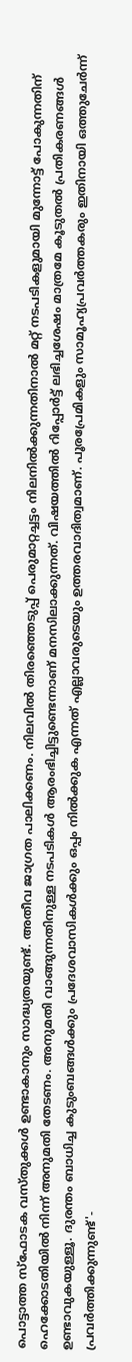പൊട്ടാത്ത സ്‌ഫോടക വസ്തുക്കൾ ഉണ്ടാകാനും സാദ്ധ്യതയുണ്ട്. അതീവ ജാഗ്രത പാലിക്കണം. നിലവിൽ തിരഞ്ഞെടുപ്പ് പെരുമാറ്റച്ചട്ടം നിലനിൽക്കുന്നതിനാൽ മറ്റ് നടപടികളുമായി മുന്നോട്ട് പോകുന്നതിന് ഹെക്കോടതിയിൽ നിന്ന് അനുമതി തേടണം. അനുമതി വാങ്ങുന്നതിനുള്ള നടപടികൾ ആരംഭിച്ചിട്ടുണ്ടെന്നാണ് മനസിലാക്കുന്നത്. വിഷയത്തിൽ റിപ്പോർട്ട് ലഭിച്ചശേഷം മാത്രമേ കൂടുതൽ പ്രതികരണങ്ങൾ ഉണ്ടാവുകയുള്ളൂ. ദുരന്തം ബാധിച്ച കുടുംബങ്ങൾക്കും പ്രദേശവാസികൾക്കും ഒപ്പം നിൽക്കുക എന്നത് എല്ലാവരുടെയും ഉത്തരവാദിത്വമാണ്. പൂരപ്രേമികളും സാമൂഹ്യപ്രവർത്തകരും ഇതിനായി ഒത്തുചേർന്ന് പ്രവർത്തിക്കുന്നുണ്ട്'-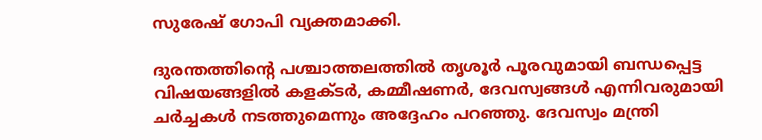സുരേഷ് ഗോപി വ്യക്തമാക്കി.

ദുരന്തത്തിന്റെ പശ്ചാത്തലത്തിൽ തൃശൂർ പൂരവുമായി ബന്ധപ്പെട്ട വിഷയങ്ങളിൽ കളക്ടർ, കമ്മീഷണർ, ദേവസ്വങ്ങൾ എന്നിവരുമായി ചർച്ചകൾ നടത്തുമെന്നും അദ്ദേഹം പറഞ്ഞു. ദേവസ്വം മന്ത്രി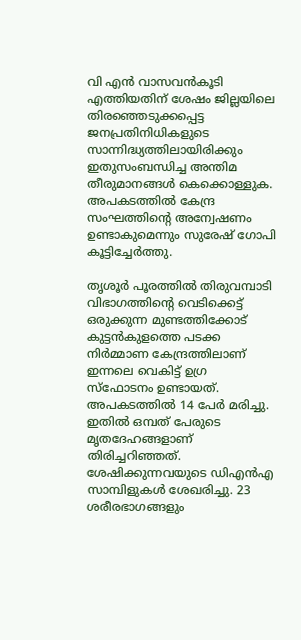വി എൻ വാസവൻകൂടി എത്തിയതിന് ശേഷം ജില്ലയിലെ തിരഞ്ഞെടുക്കപ്പെട്ട ജനപ്രതിനിധികളുടെ സാന്നിദ്ധ്യത്തിലായിരിക്കും ഇതുസംബന്ധിച്ച അന്തിമ തീരുമാനങ്ങൾ കെക്കൊള്ളുക. അപകടത്തിൽ കേന്ദ്ര സംഘത്തിന്റെ അന്വേഷണം ഉണ്ടാകുമെന്നും സുരേഷ് ഗോപി കൂട്ടിച്ചേർത്തു.

തൃശൂർ പൂരത്തിൽ തിരുവമ്പാടി വിഭാഗത്തിന്റെ വെടിക്കെട്ട് ഒരുക്കുന്ന മുണ്ടത്തിക്കോട് കുട്ടൻകുളത്തെ പടക്ക നിർമ്മാണ കേന്ദ്രത്തിലാണ് ഇന്നലെ വെകിട്ട് ഉഗ്ര സ്ഫോടനം ഉണ്ടായത്. അപകടത്തിൽ 14 പേർ മരിച്ചു. ഇതിൽ ഒമ്പത് പേരുടെ മൃതദേഹങ്ങളാണ് തിരിച്ചറിഞ്ഞത്. ശേഷിക്കുന്നവയുടെ ഡിഎൻഎ സാമ്പിളുകൾ ശേഖരിച്ചു. 23 ശരീരഭാഗങ്ങളും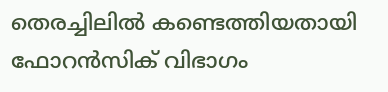തെരച്ചിലിൽ കണ്ടെത്തിയതായി ഫോറൻസിക് വിഭാഗം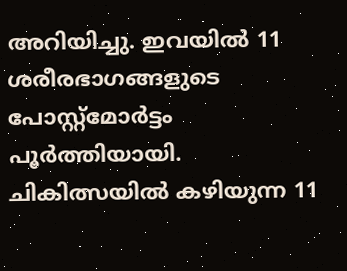അറിയിച്ചു. ഇവയിൽ 11 ശരീരഭാഗങ്ങളുടെ പോസ്റ്റ്‌മോർട്ടം പൂർത്തിയായി. ചികിത്സയിൽ കഴിയുന്ന 11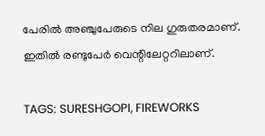പേരിൽ അഞ്ചുപേരുടെ നില ഗുരുതരമാണ്. ഇതിൽ രണ്ടുപേർ വെന്റിലേറ്ററിലാണ്.

TAGS: SURESHGOPI, FIREWORKS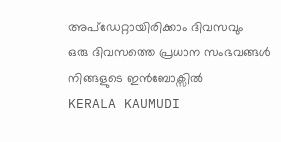അപ്ഡേറ്റായിരിക്കാം ദിവസവും
ഒരു ദിവസത്തെ പ്രധാന സംഭവങ്ങൾ നിങ്ങളുടെ ഇൻബോക്സിൽ
KERALA KAUMUDI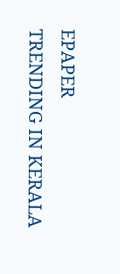EPAPER
TRENDING IN KERALA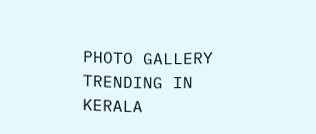PHOTO GALLERY
TRENDING IN KERALA